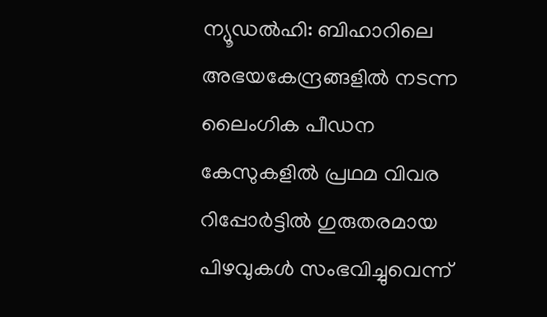ന്യൂഡൽഹി: ബിഹാറിലെ അഭയകേന്ദ്രങ്ങളിൽ നടന്ന ലൈംഗിക പീഡന കേസുകളിൽ പ്രഥമ വിവര റിപ്പോർട്ടിൽ ഗുരുതരമായ പിഴവുകൾ സംഭവിച്ചുവെന്ന്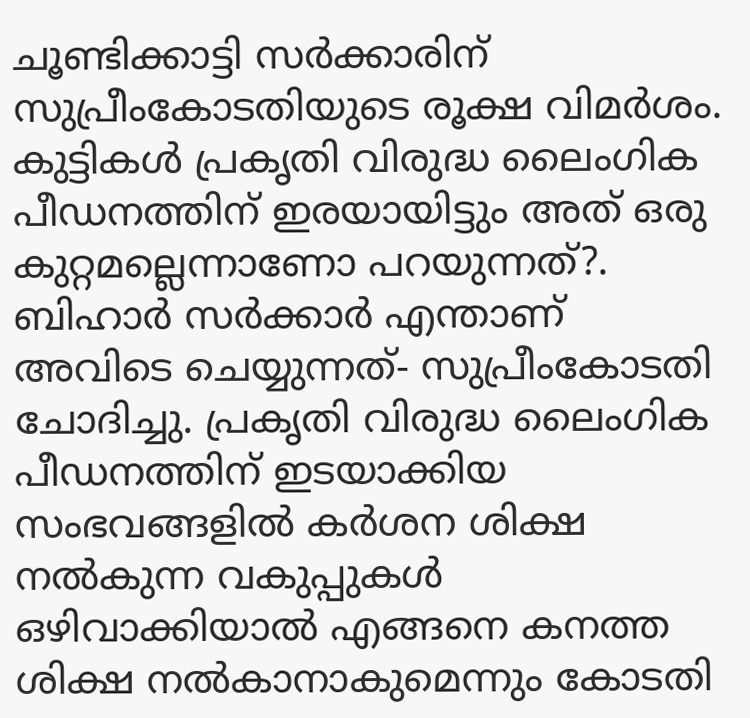ചൂണ്ടിക്കാട്ടി സർക്കാരിന് സുപ്രീംകോടതിയുടെ രൂക്ഷ വിമർശം. കുട്ടികൾ പ്രകൃതി വിരുദ്ധ ലൈംഗിക പീഡനത്തിന് ഇരയായിട്ടും അത് ഒരു കുറ്റമല്ലെന്നാണോ പറയുന്നത്?. ബിഹാർ സർക്കാർ എന്താണ് അവിടെ ചെയ്യുന്നത്- സുപ്രീംകോടതി ചോദിച്ചു. പ്രകൃതി വിരുദ്ധ ലൈംഗിക പീഡനത്തിന് ഇടയാക്കിയ സംഭവങ്ങളിൽ കർശന ശിക്ഷ നൽകുന്ന വകുപ്പുകൾ ഒഴിവാക്കിയാൽ എങ്ങനെ കനത്ത ശിക്ഷ നൽകാനാകുമെന്നും കോടതി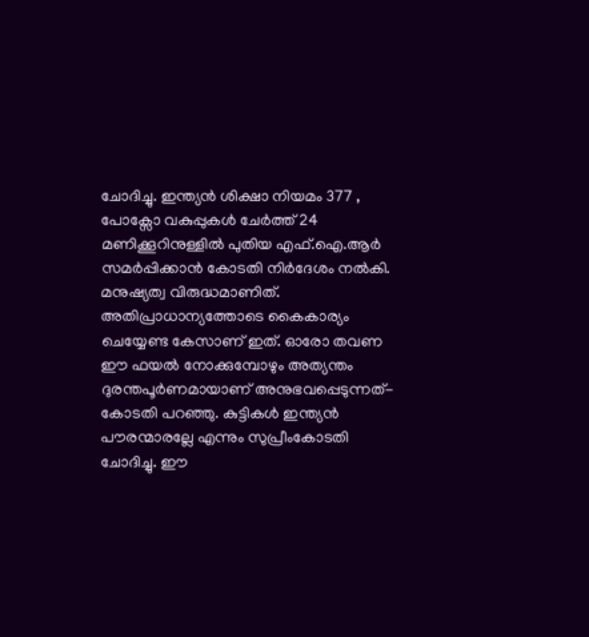ചോദിച്ചു. ഇന്ത്യൻ ശിക്ഷാ നിയമം 377 , പോക്സോ വകുപ്പുകൾ ചേർത്ത് 24 മണിക്കൂറിനുള്ളിൽ പുതിയ എഫ്.ഐ.ആർ സമർപ്പിക്കാൻ കോടതി നിർദേശം നൽകി. മനുഷ്യത്വ വിരുദ്ധമാണിത്. അതിപ്രാധാന്യത്തോടെ കൈകാര്യം ചെയ്യേണ്ട കേസാണ് ഇത്. ഓരോ തവണ ഈ ഫയൽ നോക്കുമ്പോഴും അത്യന്തം ദുരന്തപൂർണമായാണ് അനുഭവപ്പെടുന്നത്- കോടതി പറഞ്ഞു. കുട്ടികൾ ഇന്ത്യൻ പൗരന്മാരല്ലേ എന്നും സുപ്രീംകോടതി ചോദിച്ചു. ഈ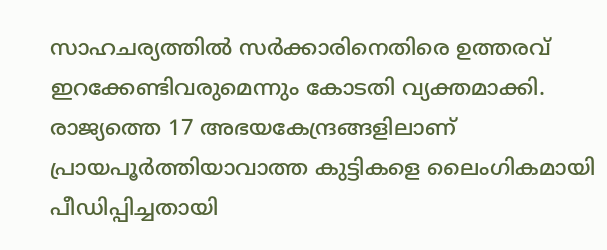സാഹചര്യത്തിൽ സർക്കാരിനെതിരെ ഉത്തരവ് ഇറക്കേണ്ടിവരുമെന്നും കോടതി വ്യക്തമാക്കി. രാജ്യത്തെ 17 അഭയകേന്ദ്രങ്ങളിലാണ് പ്രായപൂർത്തിയാവാത്ത കുട്ടികളെ ലൈംഗികമായി പീഡിപ്പിച്ചതായി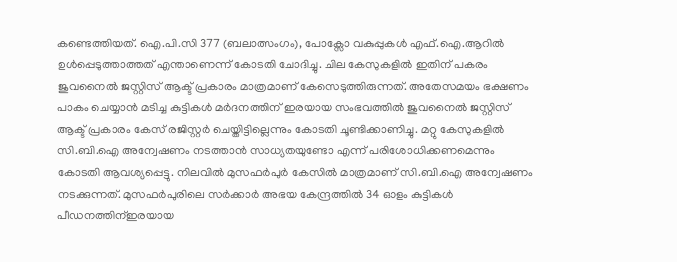കണ്ടെത്തിയത്. ഐ.പി.സി 377 (ബലാത്സംഗം), പോക്സോ വകുപ്പുകൾ എഫ്.ഐ.ആറിൽ ഉൾപ്പെടുത്താത്തത് എന്താണെന്ന് കോടതി ചോദിച്ചു. ചില കേസുകളിൽ ഇതിന് പകരം ജുവനൈൽ ജസ്റ്റിസ് ആക്ട് പ്രകാരം മാത്രമാണ് കേസെടുത്തിരുന്നത്. അതേസമയം ഭക്ഷണം പാകം ചെയ്യാൻ മടിച്ച കുട്ടികൾ മർദനത്തിന് ഇരയായ സംഭവത്തിൽ ജുവനൈൽ ജസ്റ്റിസ് ആക്ട് പ്രകാരം കേസ് രജിസ്റ്റർ ചെയ്തിട്ടില്ലെന്നും കോടതി ചൂണ്ടിക്കാണിച്ചു. മറ്റു കേസുകളിൽ സി.ബി.ഐ അന്വേഷണം നടത്താൻ സാധ്യതയുണ്ടോ എന്ന് പരിശോധിക്കണമെന്നും കോടതി ആവശ്യപ്പെട്ടു. നിലവിൽ മുസഫർപുർ കേസിൽ മാത്രമാണ് സി.ബി.ഐ അന്വേഷണം നടക്കുന്നത്. മുസഫർപുരിലെ സർക്കാർ അഭയ കേന്ദ്രത്തിൽ 34 ഓളം കുട്ടികൾ പീഡനത്തിന്ഇരയായ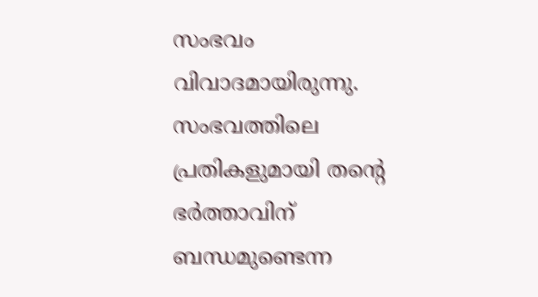സംഭവം വിവാദമായിരുന്നു. സംഭവത്തിലെ പ്രതികളുമായി തന്റെ ഭർത്താവിന് ബന്ധമുണ്ടെന്ന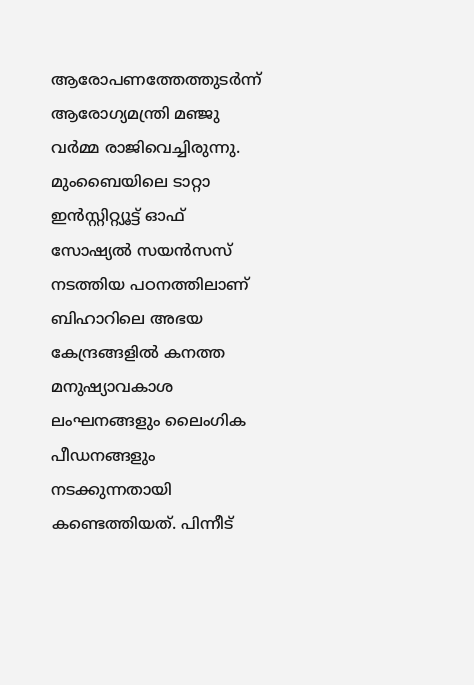ആരോപണത്തേത്തുടർന്ന് ആരോഗ്യമന്ത്രി മഞ്ജു വർമ്മ രാജിവെച്ചിരുന്നു. മുംബൈയിലെ ടാറ്റാ ഇൻസ്റ്റിറ്റ്യൂട്ട് ഓഫ് സോഷ്യൽ സയൻസസ് നടത്തിയ പഠനത്തിലാണ് ബിഹാറിലെ അഭയ കേന്ദ്രങ്ങളിൽ കനത്ത മനുഷ്യാവകാശ ലംഘനങ്ങളും ലൈംഗിക പീഡനങ്ങളും നടക്കുന്നതായി കണ്ടെത്തിയത്. പിന്നീട്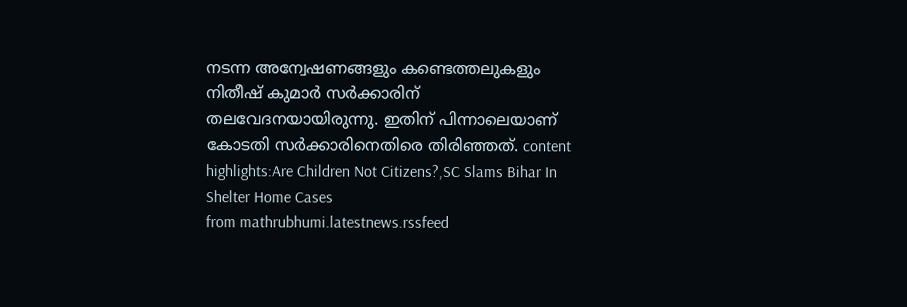നടന്ന അന്വേഷണങ്ങളും കണ്ടെത്തലുകളും നിതീഷ് കുമാർ സർക്കാരിന് തലവേദനയായിരുന്നു. ഇതിന് പിന്നാലെയാണ് കോടതി സർക്കാരിനെതിരെ തിരിഞ്ഞത്. content highlights:Are Children Not Citizens?,SC Slams Bihar In Shelter Home Cases
from mathrubhumi.latestnews.rssfeed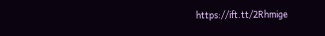https://ift.tt/2Rhmige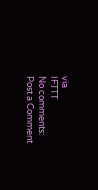via
IFTTT
No comments:
Post a Comment